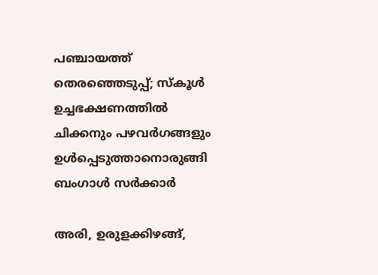പഞ്ചായത്ത് തെരഞ്ഞെടുപ്പ്; സ്കൂള്‍ ഉച്ചഭക്ഷണത്തില്‍ ചിക്കനും പഴവര്‍ഗങ്ങളും ഉള്‍പ്പെടുത്താനൊരുങ്ങി ബംഗാള്‍ സര്‍ക്കാര്‍

അരി, ഉരുളക്കിഴങ്ങ്,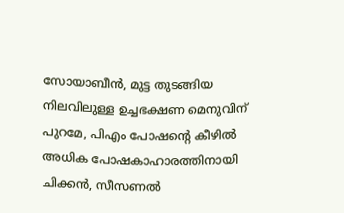സോയാബീൻ, മുട്ട തുടങ്ങിയ നിലവിലുള്ള ഉച്ചഭക്ഷണ മെനുവിന് പുറമേ, പിഎം പോഷന്‍റെ കീഴിൽ അധിക പോഷകാഹാരത്തിനായി ചിക്കൻ, സീസണൽ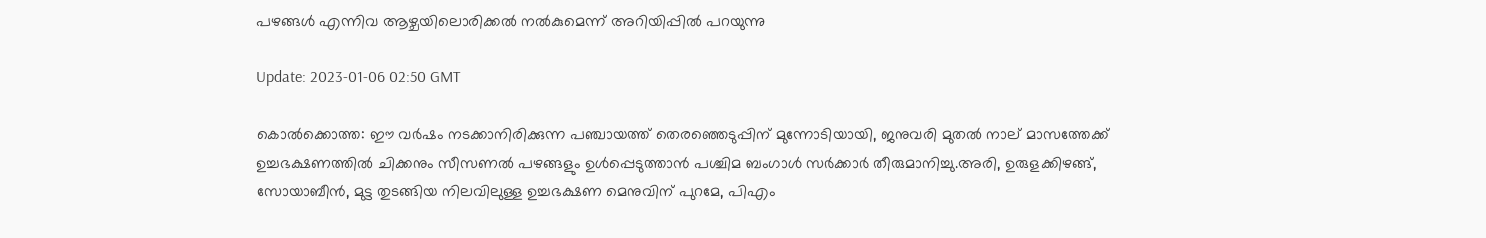പഴങ്ങൾ എന്നിവ ആഴ്ചയിലൊരിക്കൽ നൽകുമെന്ന് അറിയിപ്പിൽ പറയുന്നു

Update: 2023-01-06 02:50 GMT

കൊല്‍ക്കൊത്ത: ഈ വർഷം നടക്കാനിരിക്കുന്ന പഞ്ചായത്ത് തെരഞ്ഞെടുപ്പിന് മുന്നോടിയായി, ജനുവരി മുതൽ നാല് മാസത്തേക്ക് ഉച്ചഭക്ഷണത്തിൽ ചിക്കനും സീസണൽ പഴങ്ങളും ഉൾപ്പെടുത്താൻ പശ്ചിമ ബംഗാൾ സർക്കാർ തീരുമാനിച്ചു.അരി, ഉരുളക്കിഴങ്ങ്, സോയാബീൻ, മുട്ട തുടങ്ങിയ നിലവിലുള്ള ഉച്ചഭക്ഷണ മെനുവിന് പുറമേ, പിഎം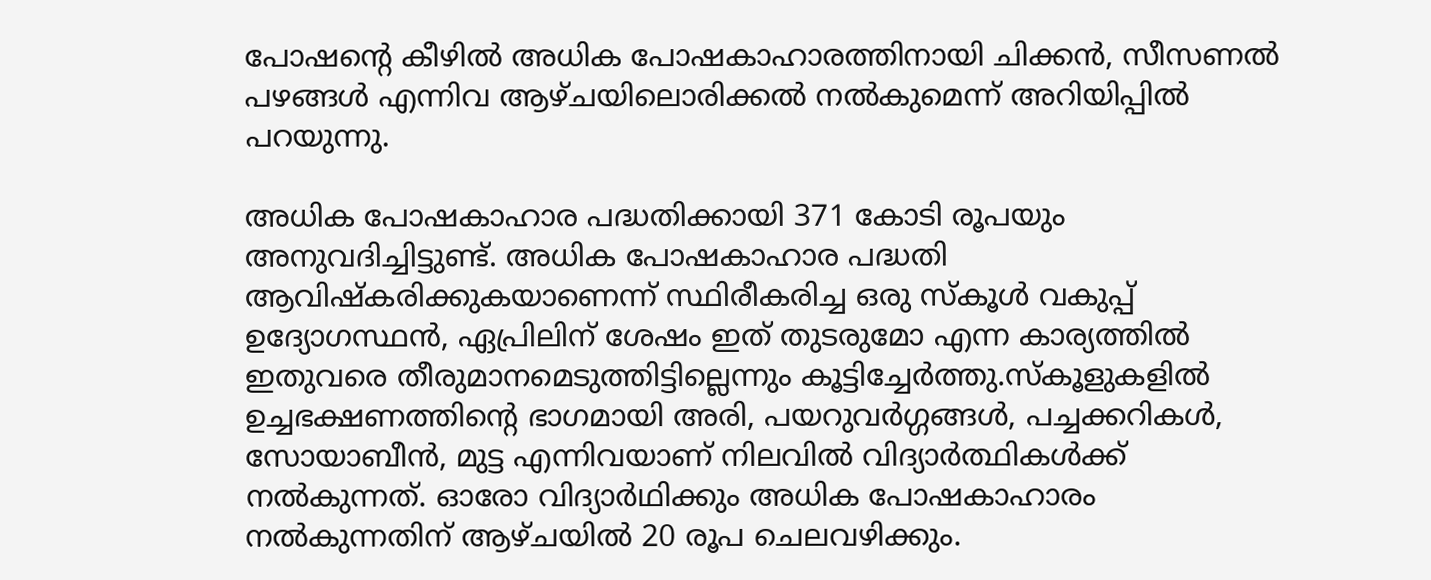പോഷന്‍റെ കീഴിൽ അധിക പോഷകാഹാരത്തിനായി ചിക്കൻ, സീസണൽ പഴങ്ങൾ എന്നിവ ആഴ്ചയിലൊരിക്കൽ നൽകുമെന്ന് അറിയിപ്പിൽ പറയുന്നു.

അധിക പോഷകാഹാര പദ്ധതിക്കായി 371 കോടി രൂപയും അനുവദിച്ചിട്ടുണ്ട്. അധിക പോഷകാഹാര പദ്ധതി ആവിഷ്‌കരിക്കുകയാണെന്ന് സ്ഥിരീകരിച്ച ഒരു സ്കൂൾ വകുപ്പ് ഉദ്യോഗസ്ഥൻ, ഏപ്രിലിന് ശേഷം ഇത് തുടരുമോ എന്ന കാര്യത്തിൽ ഇതുവരെ തീരുമാനമെടുത്തിട്ടില്ലെന്നും കൂട്ടിച്ചേർത്തു.സ്‌കൂളുകളിൽ ഉച്ചഭക്ഷണത്തിന്‍റെ ഭാഗമായി അരി, പയറുവർഗ്ഗങ്ങൾ, പച്ചക്കറികൾ, സോയാബീൻ, മുട്ട എന്നിവയാണ് നിലവിൽ വിദ്യാർത്ഥികൾക്ക് നൽകുന്നത്. ഓരോ വിദ്യാർഥിക്കും അധിക പോഷകാഹാരം നൽകുന്നതിന് ആഴ്ചയിൽ 20 രൂപ ചെലവഴിക്കും.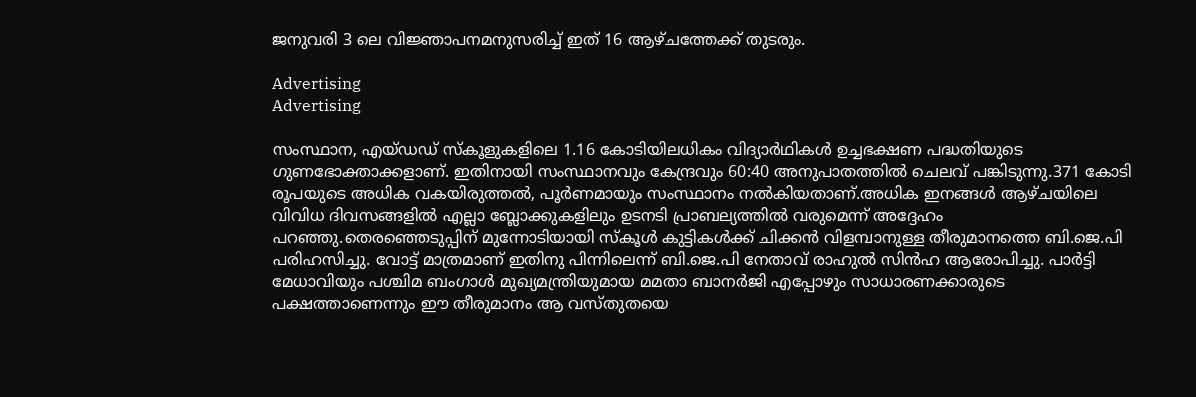ജനുവരി 3 ലെ വിജ്ഞാപനമനുസരിച്ച് ഇത് 16 ആഴ്ചത്തേക്ക് തുടരും.

Advertising
Advertising

സംസ്ഥാന, എയ്ഡഡ് സ്‌കൂളുകളിലെ 1.16 കോടിയിലധികം വിദ്യാർഥികൾ ഉച്ചഭക്ഷണ പദ്ധതിയുടെ ഗുണഭോക്താക്കളാണ്. ഇതിനായി സംസ്ഥാനവും കേന്ദ്രവും 60:40 അനുപാതത്തിൽ ചെലവ് പങ്കിടുന്നു.371 കോടി രൂപയുടെ അധിക വകയിരുത്തൽ, പൂർണമായും സംസ്ഥാനം നൽകിയതാണ്.അധിക ഇനങ്ങൾ ആഴ്ചയിലെ വിവിധ ദിവസങ്ങളിൽ എല്ലാ ബ്ലോക്കുകളിലും ഉടനടി പ്രാബല്യത്തിൽ വരുമെന്ന് അദ്ദേഹം പറഞ്ഞു.തെരഞ്ഞെടുപ്പിന് മുന്നോടിയായി സ്കൂൾ കുട്ടികൾക്ക് ചിക്കന്‍ വിളമ്പാനുള്ള തീരുമാനത്തെ ബി.ജെ.പി പരിഹസിച്ചു. വോട്ട് മാത്രമാണ് ഇതിനു പിന്നിലെന്ന് ബി.ജെ.പി നേതാവ് രാഹുല്‍ സിന്‍ഹ ആരോപിച്ചു. പാർട്ടി മേധാവിയും പശ്ചിമ ബംഗാൾ മുഖ്യമന്ത്രിയുമായ മമതാ ബാനർജി എപ്പോഴും സാധാരണക്കാരുടെ പക്ഷത്താണെന്നും ഈ തീരുമാനം ആ വസ്‌തുതയെ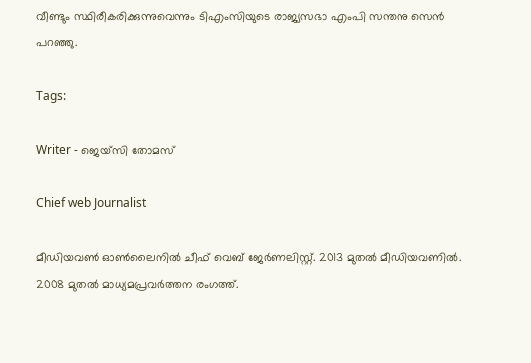വീണ്ടും സ്ഥിരീകരിക്കുന്നുവെന്നും ടിഎംസിയുടെ രാജ്യസഭാ എംപി സന്തനു സെൻ പറഞ്ഞു.

Tags:

Writer - ജെയ്സി തോമസ്

Chief web Journalist

മീഡിയവൺ ഓൺലൈനിൽ ചീഫ് വെബ് ജേർണലിസ്റ്റ്. 2013 മുതൽ മീഡിയവണിൽ. 2008 മുതൽ മാധ്യമപ്രവർത്തന രംഗത്ത്.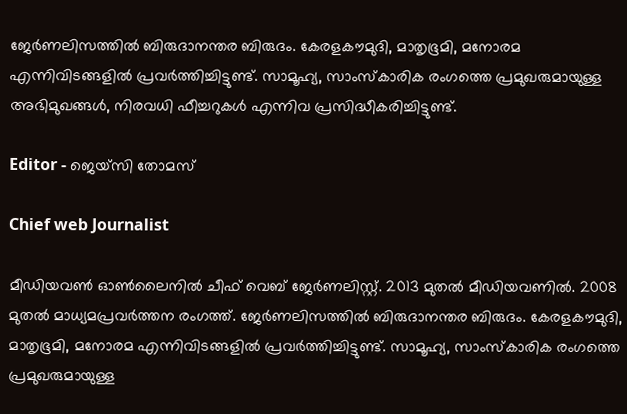ജേർണലിസത്തിൽ ബിരുദാനന്തര ബിരുദം. കേരളകൗമുദി, മാതൃഭൂമി, മനോരമ എന്നിവിടങ്ങളിൽ പ്രവർത്തിച്ചിട്ടുണ്ട്. സാമൂഹ്യ, സാംസ്‌കാരിക രംഗത്തെ പ്രമുഖരുമായുള്ള അഭിമുഖങ്ങൾ, നിരവധി ഫീച്ചറുകൾ എന്നിവ പ്രസിദ്ധീകരിച്ചിട്ടുണ്ട്.

Editor - ജെയ്സി തോമസ്

Chief web Journalist

മീഡിയവൺ ഓൺലൈനിൽ ചീഫ് വെബ് ജേർണലിസ്റ്റ്. 2013 മുതൽ മീഡിയവണിൽ. 2008 മുതൽ മാധ്യമപ്രവർത്തന രംഗത്ത്. ജേർണലിസത്തിൽ ബിരുദാനന്തര ബിരുദം. കേരളകൗമുദി, മാതൃഭൂമി, മനോരമ എന്നിവിടങ്ങളിൽ പ്രവർത്തിച്ചിട്ടുണ്ട്. സാമൂഹ്യ, സാംസ്‌കാരിക രംഗത്തെ പ്രമുഖരുമായുള്ള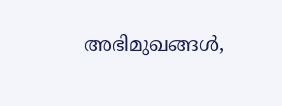അഭിമുഖങ്ങൾ,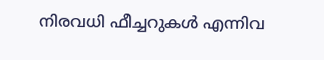നിരവധി ഫീച്ചറുകൾ എന്നിവ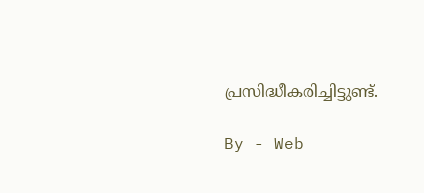പ്രസിദ്ധീകരിച്ചിട്ടുണ്ട്.

By - Web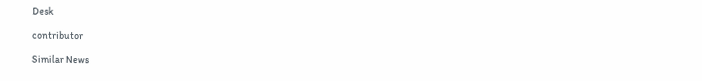Desk

contributor

Similar News